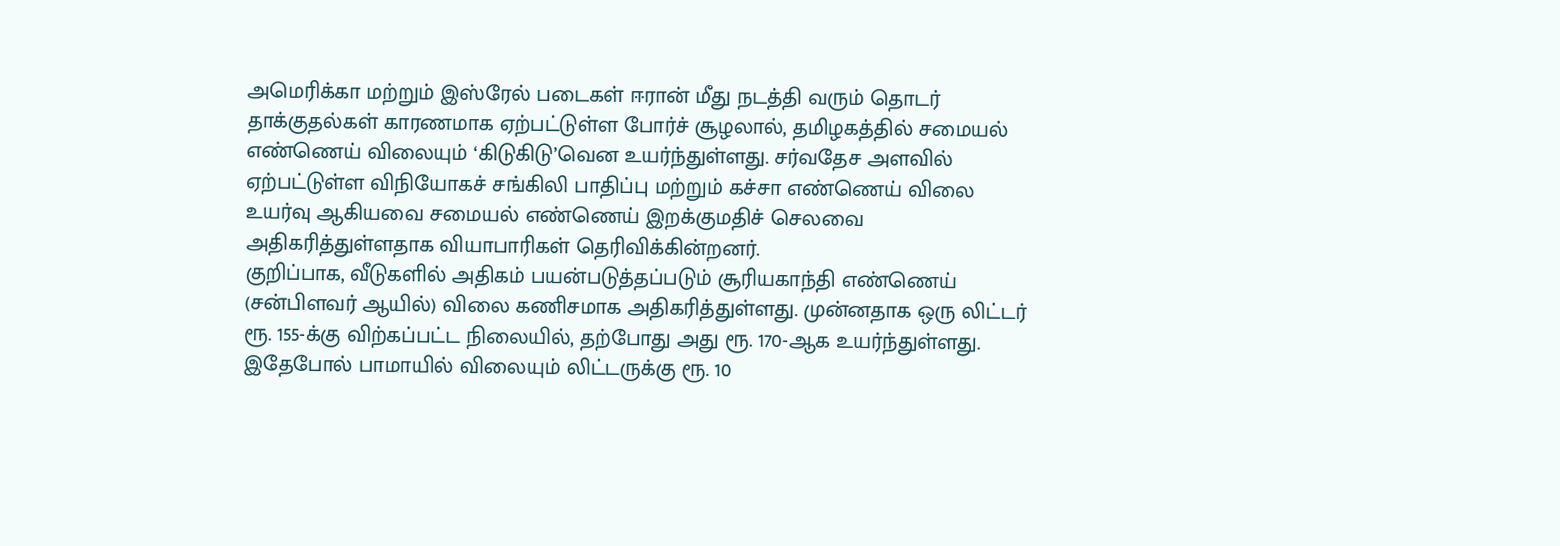அமெரிக்கா மற்றும் இஸ்ரேல் படைகள் ஈரான் மீது நடத்தி வரும் தொடர் தாக்குதல்கள் காரணமாக ஏற்பட்டுள்ள போர்ச் சூழலால், தமிழகத்தில் சமையல் எண்ணெய் விலையும் ‘கிடுகிடு’வென உயர்ந்துள்ளது. சர்வதேச அளவில் ஏற்பட்டுள்ள விநியோகச் சங்கிலி பாதிப்பு மற்றும் கச்சா எண்ணெய் விலை உயர்வு ஆகியவை சமையல் எண்ணெய் இறக்குமதிச் செலவை அதிகரித்துள்ளதாக வியாபாரிகள் தெரிவிக்கின்றனர்.
குறிப்பாக, வீடுகளில் அதிகம் பயன்படுத்தப்படும் சூரியகாந்தி எண்ணெய் (சன்பிளவர் ஆயில்) விலை கணிசமாக அதிகரித்துள்ளது. முன்னதாக ஒரு லிட்டர் ரூ. 155-க்கு விற்கப்பட்ட நிலையில், தற்போது அது ரூ. 170-ஆக உயர்ந்துள்ளது. இதேபோல் பாமாயில் விலையும் லிட்டருக்கு ரூ. 10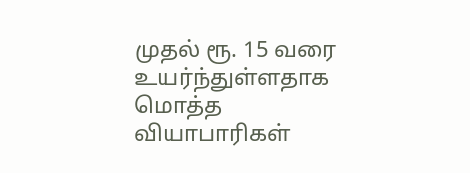முதல் ரூ. 15 வரை உயர்ந்துள்ளதாக மொத்த வியாபாரிகள்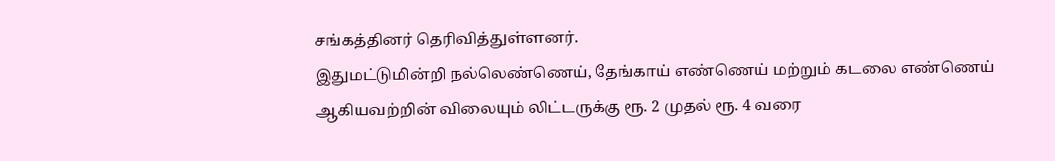சங்கத்தினர் தெரிவித்துள்ளனர்.
இதுமட்டுமின்றி நல்லெண்ணெய், தேங்காய் எண்ணெய் மற்றும் கடலை எண்ணெய் ஆகியவற்றின் விலையும் லிட்டருக்கு ரூ. 2 முதல் ரூ. 4 வரை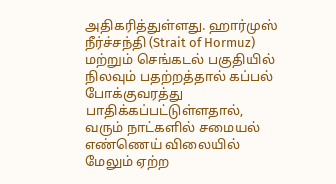அதிகரித்துள்ளது. ஹார்முஸ் நீர்ச்சந்தி (Strait of Hormuz) மற்றும் செங்கடல் பகுதியில் நிலவும் பதற்றத்தால் கப்பல் போக்குவரத்து பாதிக்கப்பட்டுள்ளதால், வரும் நாட்களில் சமையல் எண்ணெய் விலையில் மேலும் ஏற்ற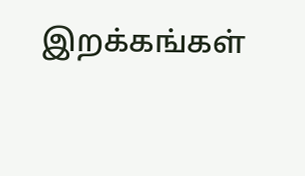இறக்கங்கள்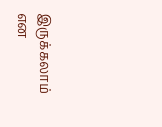இருக்கலாம் என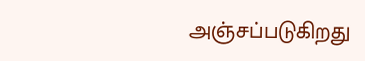அஞ்சப்படுகிறது